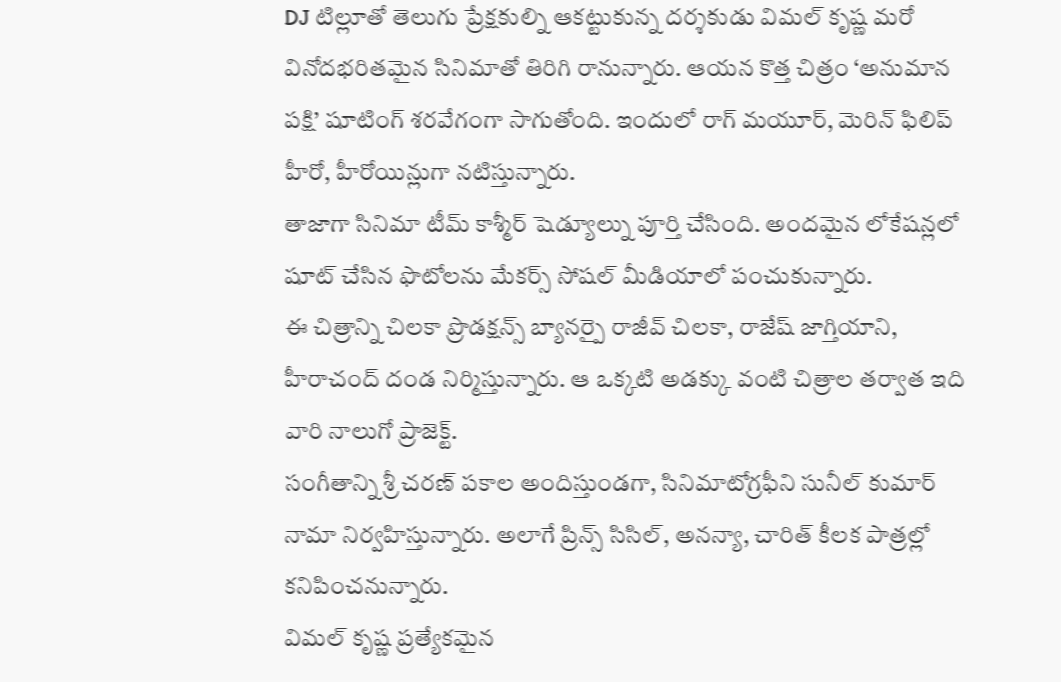DJ టిల్లూతో తెలుగు ప్రేక్షకుల్ని ఆకట్టుకున్న దర్శకుడు విమల్ కృష్ణ మరో వినోదభరితమైన సినిమాతో తిరిగి రానున్నారు. ఆయన కొత్త చిత్రం ‘అనుమాన పక్షి’ షూటింగ్ శరవేగంగా సాగుతోంది. ఇందులో రాగ్ మయూర్, మెరిన్ ఫిలిప్ హీరో, హీరోయిన్లుగా నటిస్తున్నారు.
తాజాగా సినిమా టీమ్ కాశ్మీర్ షెడ్యూల్ను పూర్తి చేసింది. అందమైన లోకేషన్లలో షూట్ చేసిన ఫొటోలను మేకర్స్ సోషల్ మీడియాలో పంచుకున్నారు.
ఈ చిత్రాన్ని చిలకా ప్రొడక్షన్స్ బ్యానర్పై రాజీవ్ చిలకా, రాజేష్ జాగ్తియాని, హీరాచంద్ దండ నిర్మిస్తున్నారు. ఆ ఒక్కటి అడక్కు వంటి చిత్రాల తర్వాత ఇది వారి నాలుగో ప్రాజెక్ట్.
సంగీతాన్ని శ్రీ చరణ్ పకాల అందిస్తుండగా, సినిమాటోగ్రఫీని సునీల్ కుమార్ నామా నిర్వహిస్తున్నారు. అలాగే ప్రిన్స్ సిసిల్, అనన్యా, చారిత్ కీలక పాత్రల్లో కనిపించనున్నారు.
విమల్ కృష్ణ ప్రత్యేకమైన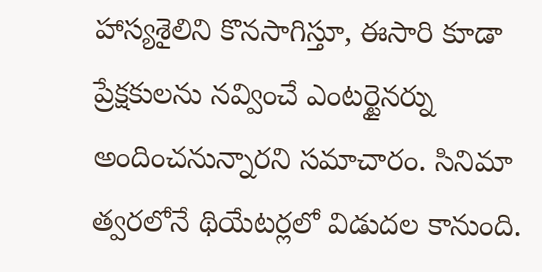హాస్యశైలిని కొనసాగిస్తూ, ఈసారి కూడా ప్రేక్షకులను నవ్వించే ఎంటర్టైనర్ను అందించనున్నారని సమాచారం. సినిమా త్వరలోనే థియేటర్లలో విడుదల కానుంది.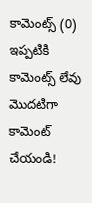కామెంట్స్ (0)
ఇప్పటికి కామెంట్స్ లేవు
మొదటిగా కామెంట్ చేయండి!